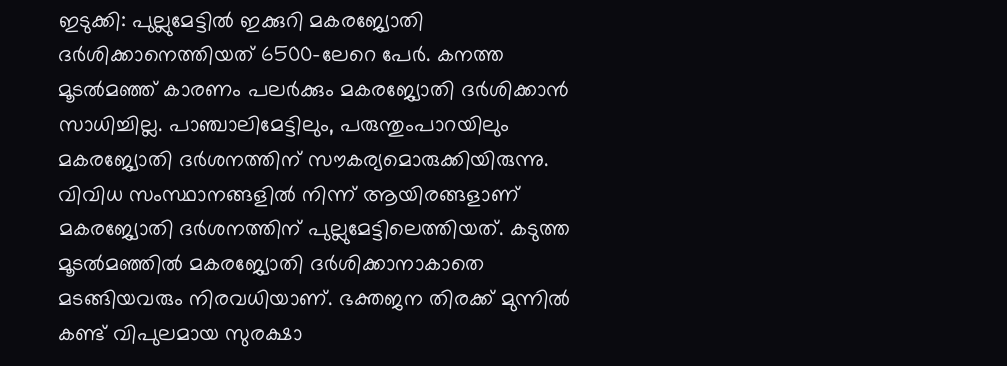ഇടുക്കി: പുല്ലുമേട്ടിൽ ഇക്കുറി മകരജ്യോതി ദർശിക്കാനെത്തിയത് 6500-ലേറെ പേർ. കനത്ത മൂടൽമഞ്ഞ് കാരണം പലർക്കും മകരജ്യോതി ദർശിക്കാൻ സാധിച്ചില്ല. പാഞ്ചാലിമേട്ടിലും, പരുന്തുംപാറയിലും മകരജ്യോതി ദർശനത്തിന് സൗകര്യമൊരുക്കിയിരുന്നു. വിവിധ സംസ്ഥാനങ്ങളിൽ നിന്ന് ആയിരങ്ങളാണ് മകരജ്യോതി ദർശനത്തിന് പുല്ലുമേട്ടിലെത്തിയത്. കടുത്ത മൂടൽമഞ്ഞിൽ മകരജ്യോതി ദർശിക്കാനാകാതെ മടങ്ങിയവരും നിരവധിയാണ്. ഭക്തജന തിരക്ക് മുന്നിൽ കണ്ട് വിപുലമായ സുരക്ഷാ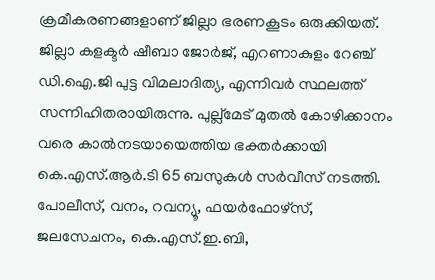ക്രമീകരണങ്ങളാണ് ജില്ലാ ഭരണകൂടം ഒരുക്കിയത്.
ജില്ലാ കളക്ടർ ഷീബാ ജോർജ്, എറണാകുളം റേഞ്ച് ഡി.ഐ.ജി പുട്ട വിമലാദിത്യ, എന്നിവർ സ്ഥലത്ത് സന്നിഹിതരായിരുന്നു. പുല്ല്മേട് മുതൽ കോഴിക്കാനം വരെ കാൽനടയായെത്തിയ ഭക്തർക്കായി കെ.എസ്.ആർ.ടി 65 ബസുകൾ സർവീസ് നടത്തി. പോലീസ്, വനം, റവന്യൂ, ഫയർഫോഴ്സ്, ജലസേചനം, കെ.എസ്.ഇ.ബി,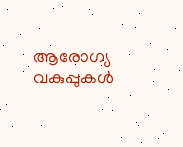ആരോഗ്യ വകുപ്പുകൾ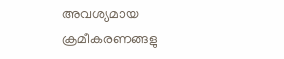അവശ്യമായ ക്രമീകരണങ്ങളു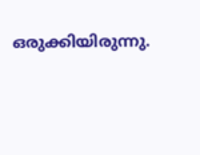ഒരുക്കിയിരുന്നു.